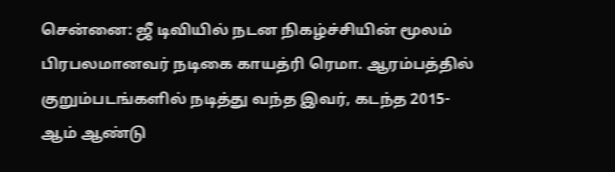சென்னை: ஜீ டிவியில் நடன நிகழ்ச்சியின் மூலம் பிரபலமானவர் நடிகை காயத்ரி ரெமா. ஆரம்பத்தில் குறும்படங்களில் நடித்து வந்த இவர், கடந்த 2015-ஆம் ஆண்டு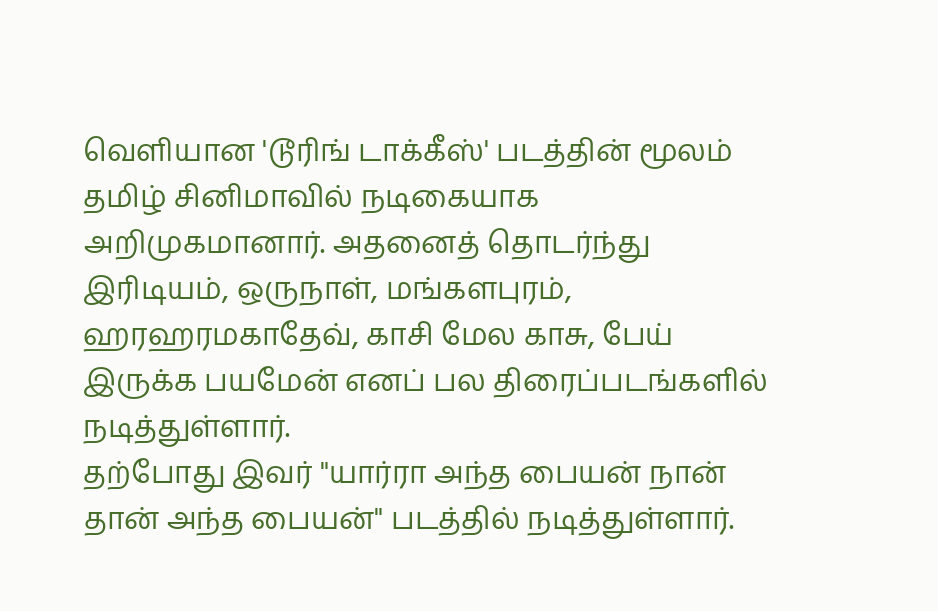வெளியான 'டூரிங் டாக்கீஸ்' படத்தின் மூலம் தமிழ் சினிமாவில் நடிகையாக அறிமுகமானார். அதனைத் தொடர்ந்து இரிடியம், ஒருநாள், மங்களபுரம், ஹரஹரமகாதேவ், காசி மேல காசு, பேய் இருக்க பயமேன் எனப் பல திரைப்படங்களில் நடித்துள்ளார்.
தற்போது இவர் "யார்ரா அந்த பையன் நான் தான் அந்த பையன்" படத்தில் நடித்துள்ளார்.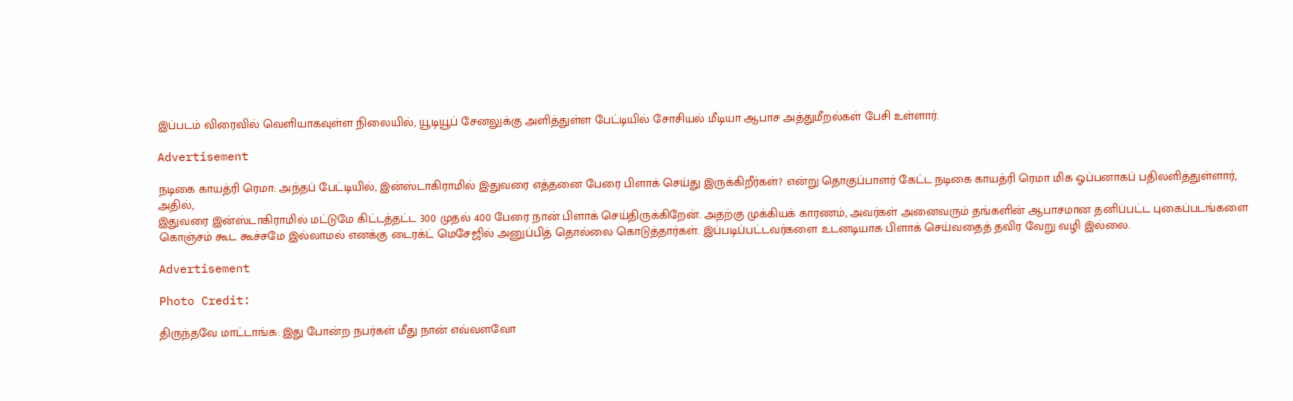இப்படம் விரைவில் வெளியாகவுள்ள நிலையில், யூடியூப் சேனலுக்கு அளித்துள்ள பேட்டியில் சோசியல் மீடியா ஆபாச அத்துமீறல்கள் பேசி உள்ளார்.

Advertisement

நடிகை காயத்ரி ரெமா: அந்தப் பேட்டியில், இன்ஸ்டாகிராமில் இதுவரை எத்தனை பேரை பிளாக் செய்து இருக்கிறீர்கள்? என்று தொகுப்பாளர் கேட்ட நடிகை காயத்ரி ரெமா மிக ஓப்பனாகப் பதிலளித்துள்ளார், அதில்,
இதுவரை இன்ஸ்டாகிராமில் மட்டுமே கிட்டத்தட்ட 300 முதல் 400 பேரை நான் பிளாக் செய்திருக்கிறேன். அதற்கு முக்கியக் காரணம், அவர்கள் அனைவரும் தங்களின் ஆபாசமான தனிப்பட்ட புகைப்படங்களை கொஞ்சம் கூட கூச்சமே இல்லாமல் எனக்கு டைரக்ட் மெசேஜில் அனுப்பித் தொல்லை கொடுத்தார்கள். இப்படிப்பட்டவர்களை உடனடியாக பிளாக் செய்வதைத் தவிர வேறு வழி இல்லை.

Advertisement

Photo Credit:

திருந்தவே மாட்டாங்க: இது போன்ற நபர்கள் மீது நான் எவ்வளவோ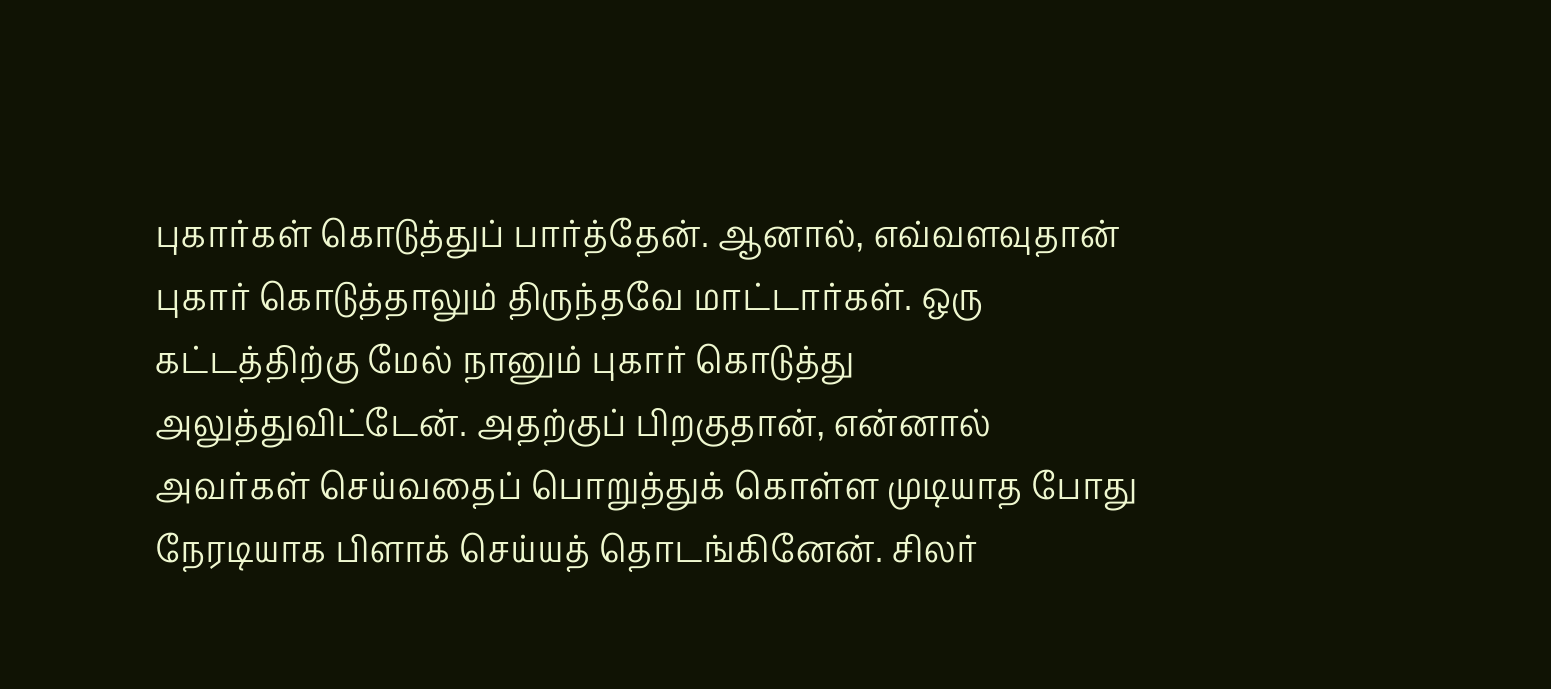புகார்கள் கொடுத்துப் பார்த்தேன். ஆனால், எவ்வளவுதான் புகார் கொடுத்தாலும் திருந்தவே மாட்டார்கள். ஒரு கட்டத்திற்கு மேல் நானும் புகார் கொடுத்து அலுத்துவிட்டேன். அதற்குப் பிறகுதான், என்னால் அவர்கள் செய்வதைப் பொறுத்துக் கொள்ள முடியாத போது நேரடியாக பிளாக் செய்யத் தொடங்கினேன். சிலர்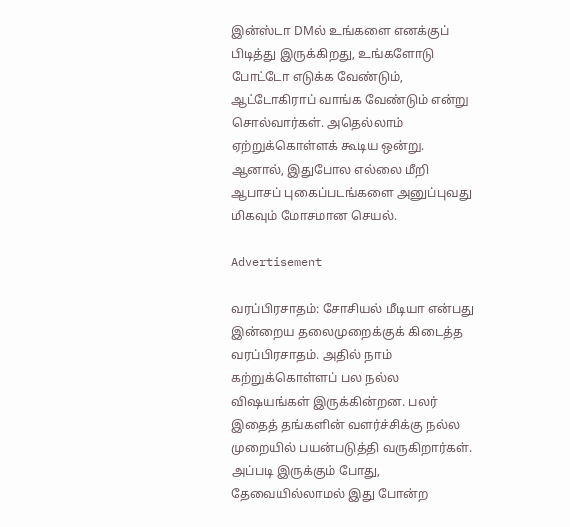இன்ஸ்டா DMல் உங்களை எனக்குப் பிடித்து இருக்கிறது, உங்களோடு போட்டோ எடுக்க வேண்டும், ஆட்டோகிராப் வாங்க வேண்டும் என்று சொல்வார்கள். அதெல்லாம் ஏற்றுக்கொள்ளக் கூடிய ஒன்று. ஆனால், இதுபோல எல்லை மீறி ஆபாசப் புகைப்படங்களை அனுப்புவது மிகவும் மோசமான செயல்.

Advertisement

வரப்பிரசாதம்: சோசியல் மீடியா என்பது இன்றைய தலைமுறைக்குக் கிடைத்த வரப்பிரசாதம். அதில் நாம் கற்றுக்கொள்ளப் பல நல்ல விஷயங்கள் இருக்கின்றன. பலர் இதைத் தங்களின் வளர்ச்சிக்கு நல்ல முறையில் பயன்படுத்தி வருகிறார்கள். அப்படி இருக்கும் போது, தேவையில்லாமல் இது போன்ற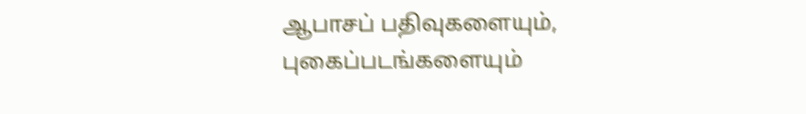ஆபாசப் பதிவுகளையும், புகைப்படங்களையும்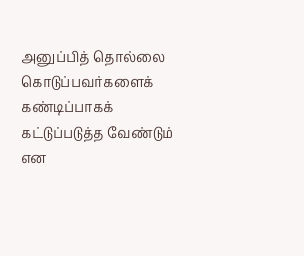அனுப்பித் தொல்லை கொடுப்பவர்களைக் கண்டிப்பாகக் கட்டுப்படுத்த வேண்டும் என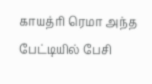காயத்ரி ரெமா அந்த பேட்டியில் பேசி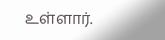உள்ளார்.